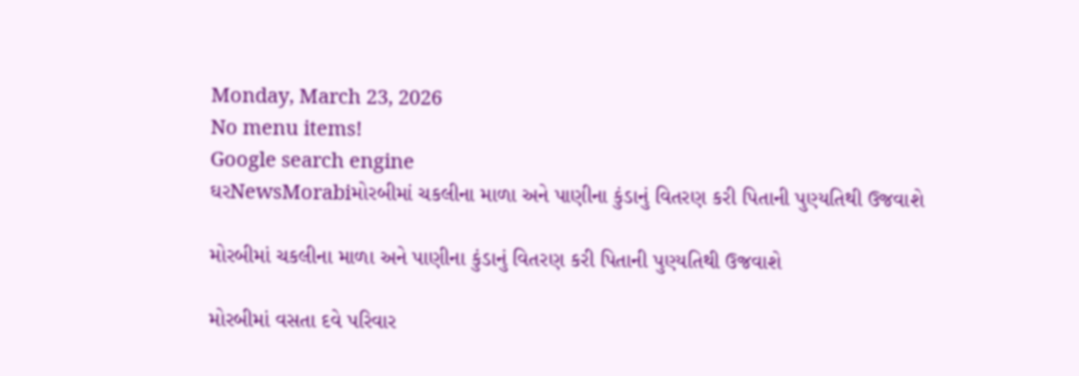Monday, March 23, 2026
No menu items!
Google search engine
ઘરNewsMorabiમોરબીમાં ચકલીના માળા અને પાણીના કુંડાનું વિતરણ કરી પિતાની પુણ્યતિથી ઉજવાશે

મોરબીમાં ચકલીના માળા અને પાણીના કુંડાનું વિતરણ કરી પિતાની પુણ્યતિથી ઉજવાશે

મોરબીમાં વસતા દવે પરિવાર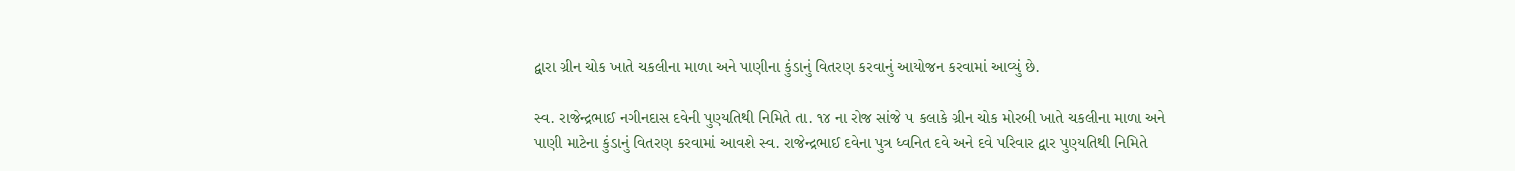દ્વારા ગ્રીન ચોક ખાતે ચકલીના માળા અને પાણીના કુંડાનું વિતરણ કરવાનું આયોજન કરવામાં આવ્યું છે.

સ્વ. રાજેન્દ્રભાઈ નગીનદાસ દવેની પુણ્યતિથી નિમિતે તા. ૧૪ ના રોજ સાંજે ૫ કલાકે ગ્રીન ચોક મોરબી ખાતે ચકલીના માળા અને પાણી માટેના કુંડાનું વિતરણ કરવામાં આવશે સ્વ. રાજેન્દ્રભાઈ દવેના પુત્ર ધ્વનિત દવે અને દવે પરિવાર દ્વાર પુણ્યતિથી નિમિતે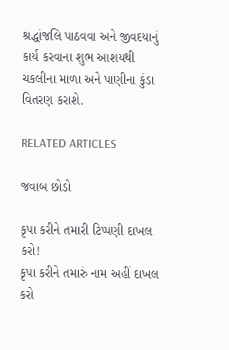શ્રદ્ધાંજલિ પાઠવવા અને જીવદયાનું કાર્ય કરવાના શુભ આશયથી ચકલીના માળા અને પાણીના કુંડા વિતરણ કરાશે.

RELATED ARTICLES

જવાબ છોડો

કૃપા કરીને તમારી ટિપ્પણી દાખલ કરો!
કૃપા કરીને તમારું નામ અહીં દાખલ કરો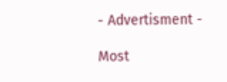- Advertisment -

Most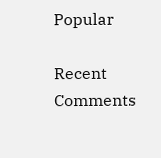Popular

Recent Comments